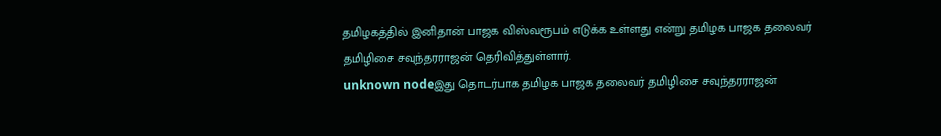தமிழகத்தில் இனிதான் பாஜக விஸ்வரூபம் எடுக்க உள்ளது என்று தமிழக பாஜக தலைவர் தமிழிசை சவுந்தரராஜன் தெரிவித்துள்ளார்.
unknown nodeஇது தொடர்பாக தமிழக பாஜக தலைவர் தமிழிசை சவுந்தரராஜன்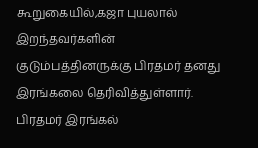கூறுகையில்,கஜா புயலால் இறந்தவர்களின் குடும்பத்தினருக்கு பிரதமர் தனது இரங்கலை தெரிவித்துள்ளார். பிரதமர் இரங்கல்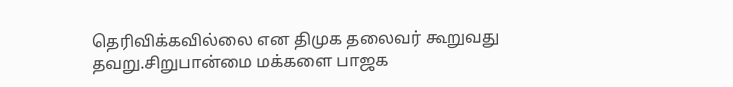தெரிவிக்கவில்லை என திமுக தலைவர் கூறுவது தவறு.சிறுபான்மை மக்களை பாஜக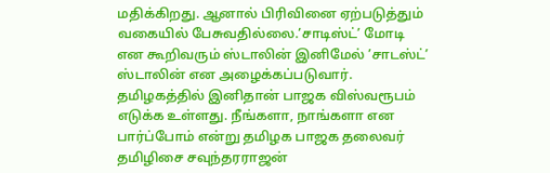மதிக்கிறது. ஆனால் பிரிவினை ஏற்படுத்தும் வகையில் பேசுவதில்லை.’சாடிஸ்ட்’ மோடி என கூறிவரும் ஸ்டாலின் இனிமேல் ’சாடஸ்ட்’ ஸ்டாலின் என அழைக்கப்படுவார். தமிழகத்தில் இனிதான் பாஜக விஸ்வரூபம் எடுக்க உள்ளது. நீங்களா, நாங்களா என பார்ப்போம் என்று தமிழக பாஜக தலைவர் தமிழிசை சவுந்தரராஜன்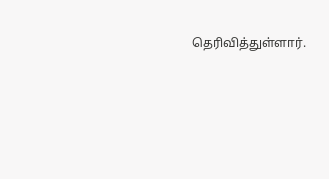தெரிவித்துள்ளார்.